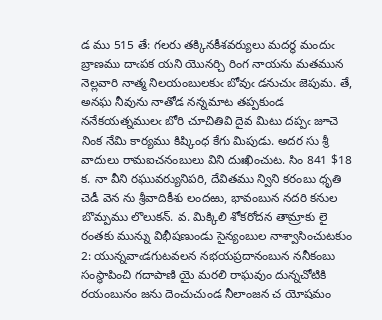డ ము 515 తే: గలరు తక్కినకీశవర్యులు మదర్థ మందుఁ బ్రాణము దాఁపక యని యొనర్చి రింగ నాయను మతమున నెల్లవారి నాత్మ నిలయంబులకుఁ బోవుఁ డనుచుఁ జెపుమ. తే, అనఘ నీవును నాతోడ నన్నమాట తప్పకుండ ననేకయత్నములఁ బోరి చూచితివి దైవ మిటు దప్పఁ జూచె నింక నేమి కార్యము కిష్కింధ కేగు మిపుడు. అదర సు శ్రీ వాదులు రామఐచనంబులు విని దుఃఖించుట. సిం 841 $18 క. నా వీని రఘువర్యునిపరి, దేవితము న్విని కరంబు ధృతి చెడీ వెన ను శ్రీవాదికీశు లందఱు, భావంబున నదరి కనుల బొమ్పము లొలుకన్. వ. మిక్కిలి శోకరోదన తామ్రాకు లై రంతకు మున్ను విభీషణుండు సైన్యంబుల నాశ్వాసించుటకుం 2: యున్నవాఁడగుటవలన నభయప్రదానంబున ననీకంబు సంస్థాపించి గదాపాణి యై మరలి రాఘవుం దున్నచోటికి రయంబునం జను దెంచుచుండ నీలాంజన చ యోషమం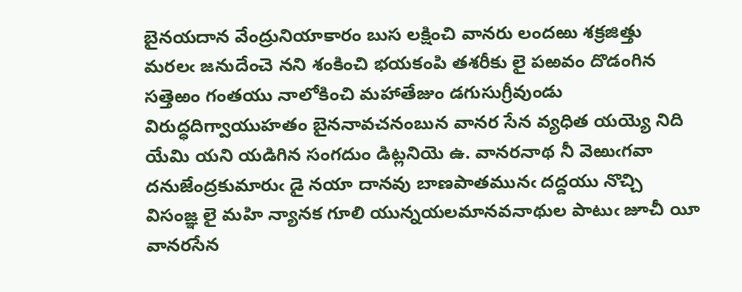బైనయదాన వేంద్రునియాకారం బుస లక్షించి వానరు లందఱు శక్రజిత్తు మరలఁ జనుదేంచె నని శంకించి భయకంపి తశరీకు లై పఱవం దొడంగిన సత్తెఱం గంతయు నాలోకించి మహాతేజుం డగుసుగ్రీవుండు విరుద్ధదిగ్వాయుహతం బైననావచనంబున వానర సేన వ్యధిత యయ్యె నిది యేమి యని యడిగిన సంగదుం డిట్లనియె ఉ. వానరనాథ నీ వెఱుఁగవా దనుజేంద్రకుమారుఁ డై నయా దానవు బాణపాతమునఁ దద్దయు నొచ్చి విసంజ్ఞ లై మహి న్యానక గూలి యున్నయలమానవనాథుల పాటుఁ జూచీ యీ వానరసేన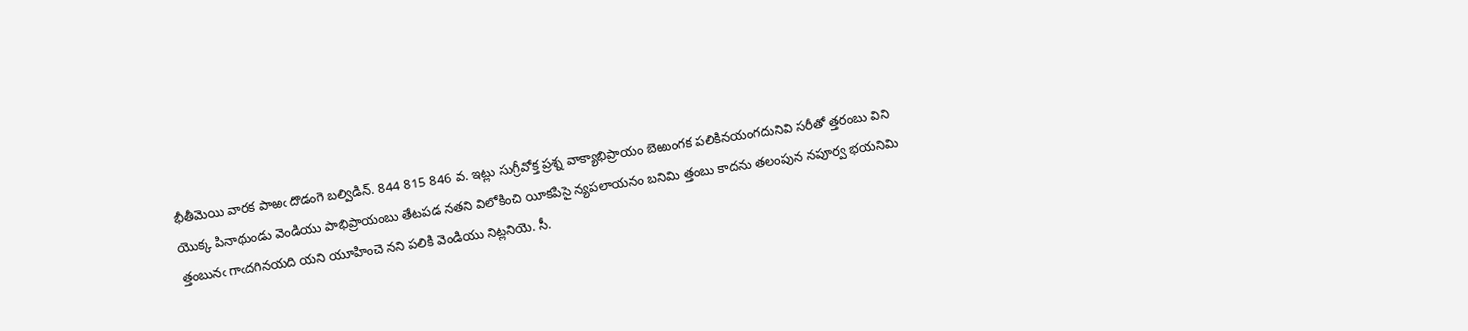భీతీమెయి వారక పాఱఁ దొడంగె బల్విడిన్. 844 815 846 వ. ఇట్లు సుగ్రీవోక్త ప్రశ్న వాక్యాభిప్రాయం బెఱుంగక పలికినయంగదునివి సరీతో త్తరంబు విని యొక్క పినాథుండు వెండియు పాభిప్రాయంబు తేటపడ నతని విలోకించి యీకపిసై న్యపలాయనం బనిమి త్తంబు కాదను తలంపున నపూర్వ భయనిమి త్తంబునఁ గాఁదగినయది యని యూహించె నని పలికి వెండియు నిట్లనియె. సీ.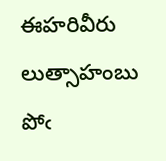ఈహరివీరు లుత్సాహంబు పోఁ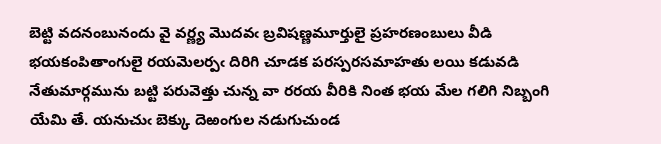బెట్టి వదనంబునందు వై వర్ణ్య మొదవఁ బ్రవిషణ్ణమూర్తులై ప్రహరణంబులు వీడి భయకంపితాంగులై రయమెలర్పఁ దిరిగి చూడక పరస్పరసమాహతు లయి కడువడి నేతుమార్గమును బట్టి పరువెత్తు చున్న వా రరయ వీరికి నింత భయ మేల గలిగి నిబ్బంగి యేమి తే. యనుచుఁ బెక్కు దెఱంగుల నడుగుచుండ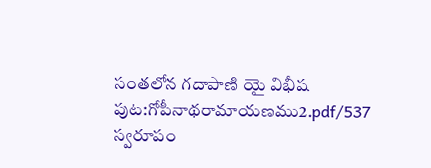సంతలోన గదాపాణి యై విభీష
పుట:గోపీనాథరామాయణము2.pdf/537
స్వరూపం